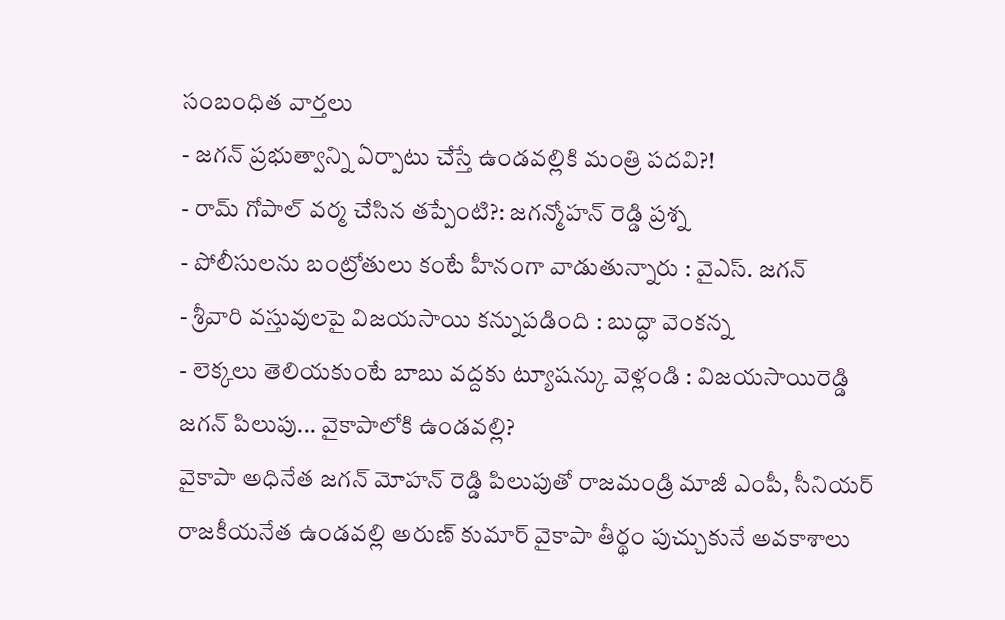సంబంధిత వార్తలు
- జగన్ ప్రభుత్వాన్ని ఏర్పాటు చేస్తే ఉండవల్లికి మంత్రి పదవి?!
- రామ్ గోపాల్ వర్మ చేసిన తప్పేంటి?: జగన్మోహన్ రెడ్డి ప్రశ్న
- పోలీసులను బంట్రోతులు కంటే హీనంగా వాడుతున్నారు : వైఎస్. జగన్
- శ్రీవారి వస్తువులపై విజయసాయి కన్నుపడింది : బుద్ధా వెంకన్న
- లెక్కలు తెలియకుంటే బాబు వద్దకు ట్యూషన్కు వెళ్లండి : విజయసాయిరెడ్డి
జగన్ పిలుపు... వైకాపాలోకి ఉండవల్లి?
వైకాపా అధినేత జగన్ మోహన్ రెడ్డి పిలుపుతో రాజమండ్రి మాజీ ఎంపీ, సీనియర్ రాజకీయనేత ఉండవల్లి అరుణ్ కుమార్ వైకాపా తీర్థం పుచ్చుకునే అవకాశాలు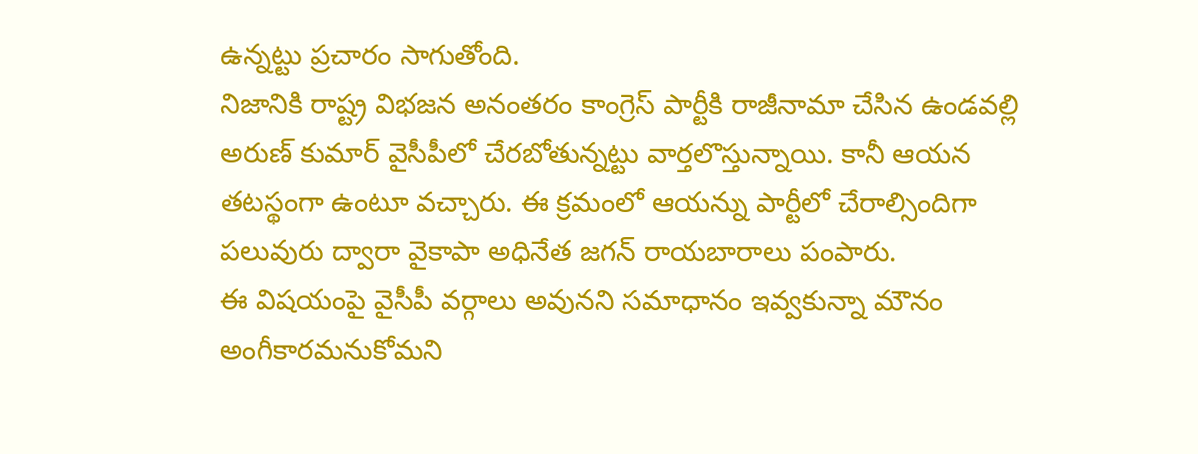ఉన్నట్టు ప్రచారం సాగుతోంది.
నిజానికి రాష్ట్ర విభజన అనంతరం కాంగ్రెస్ పార్టీకి రాజీనామా చేసిన ఉండవల్లి అరుణ్ కుమార్ వైసీపీలో చేరబోతున్నట్టు వార్తలొస్తున్నాయి. కానీ ఆయన తటస్థంగా ఉంటూ వచ్చారు. ఈ క్రమంలో ఆయన్ను పార్టీలో చేరాల్సిందిగా పలువురు ద్వారా వైకాపా అధినేత జగన్ రాయబారాలు పంపారు.
ఈ విషయంపై వైసీపీ వర్గాలు అవునని సమాధానం ఇవ్వకున్నా మౌనం అంగీకారమనుకోమని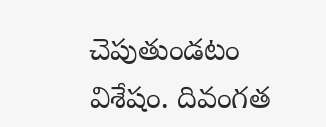చెపుతుండటం విశేషం. దివంగత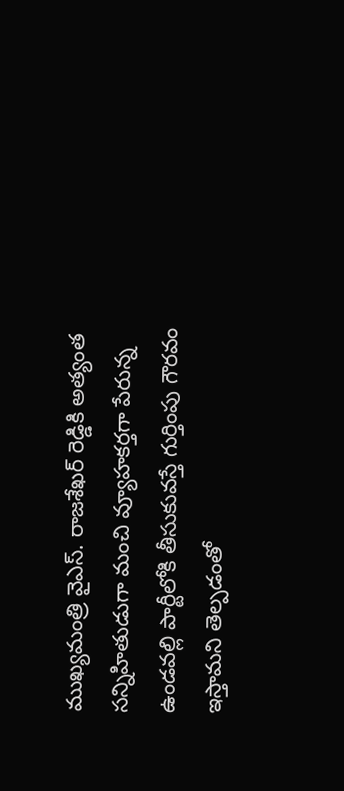ముఖ్యమంత్రి వైఎస్. రాజశేఖర్ రెడ్డికి అత్యంత సన్నిహితుడుగా మంచి వ్యూహకర్తగా పేరున్న ఉండవల్లి పార్టీలోకి తీసుకువస్తే గుర్తింపు గౌరవం ఇస్తామని తెల్పడంతో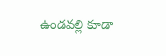ఉండవల్లి కూడా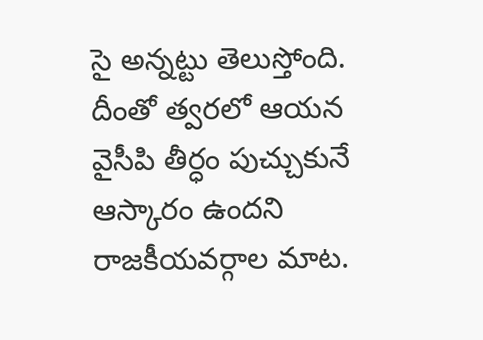సై అన్నట్టు తెలుస్తోంది. దీంతో త్వరలో ఆయన వైసీపి తీర్ధం పుచ్చుకునే ఆస్కారం ఉందని రాజకీయవర్గాల మాట.